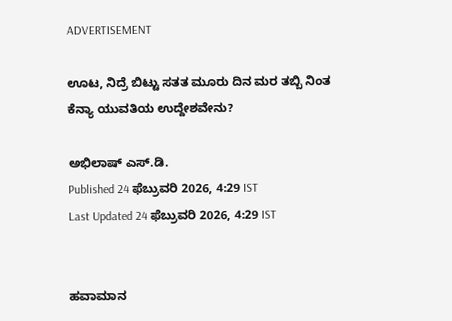ADVERTISEMENT

ಊಟ, ನಿದ್ರೆ ಬಿಟ್ಟು ಸತತ ಮೂರು ದಿನ ಮರ ತಬ್ಬಿ ನಿಂತ ಕೆನ್ಯಾ ಯುವತಿಯ ಉದ್ದೇಶವೇನು?

ಅಭಿಲಾಷ್ ಎಸ್‌.ಡಿ.
Published 24 ಫೆಬ್ರುವರಿ 2026, 4:29 IST
Last Updated 24 ಫೆಬ್ರುವರಿ 2026, 4:29 IST


ಹವಾಮಾನ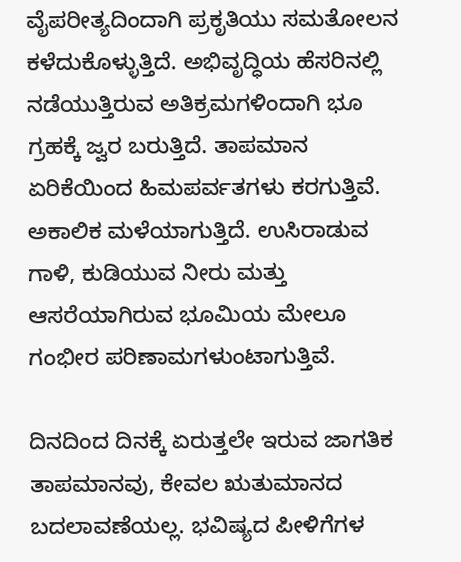ವೈಪರೀತ್ಯದಿಂದಾಗಿ ಪ್ರಕೃತಿಯು ಸಮತೋಲನ ಕಳೆದುಕೊಳ್ಳುತ್ತಿದೆ. ಅಭಿವೃದ್ಧಿಯ ಹೆಸರಿನಲ್ಲಿ ನಡೆಯುತ್ತಿರುವ ಅತಿಕ್ರಮಗಳಿಂದಾಗಿ ಭೂ ಗ್ರಹಕ್ಕೆ ಜ್ವರ ಬರುತ್ತಿದೆ. ತಾಪಮಾನ ಏರಿಕೆಯಿಂದ ಹಿಮಪರ್ವತಗಳು ಕರಗುತ್ತಿವೆ. ಅಕಾಲಿಕ ಮಳೆಯಾಗುತ್ತಿದೆ. ಉಸಿರಾಡುವ ಗಾಳಿ, ಕುಡಿಯುವ ನೀರು ಮತ್ತು ಆಸರೆಯಾಗಿರುವ ಭೂಮಿಯ ಮೇಲೂ ಗಂಭೀರ ಪರಿಣಾಮಗಳುಂಟಾಗುತ್ತಿವೆ.

ದಿನದಿಂದ ದಿನಕ್ಕೆ ಏರುತ್ತಲೇ ಇರುವ ಜಾಗತಿಕ ತಾಪಮಾನವು, ಕೇವಲ ಋತುಮಾನದ ಬದಲಾವಣೆಯಲ್ಲ. ಭವಿಷ್ಯದ ಪೀಳಿಗೆಗಳ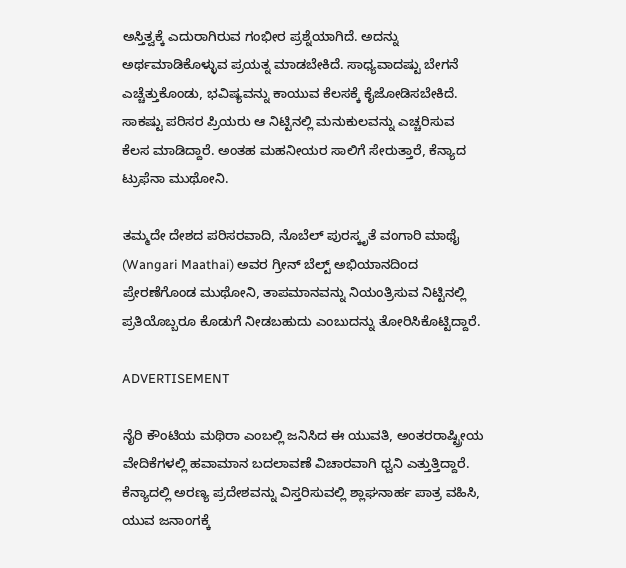ಅಸ್ತಿತ್ವಕ್ಕೆ ಎದುರಾಗಿರುವ ಗಂಭೀರ ಪ್ರಶ್ನೆಯಾಗಿದೆ. ಅದನ್ನು ಅರ್ಥಮಾಡಿಕೊಳ್ಳುವ ಪ್ರಯತ್ನ ಮಾಡಬೇಕಿದೆ. ಸಾಧ್ಯವಾದಷ್ಟು ಬೇಗನೆ ಎಚ್ಚೆತ್ತುಕೊಂಡು, ಭವಿಷ್ಯವನ್ನು ಕಾಯುವ ಕೆಲಸಕ್ಕೆ ಕೈಜೋಡಿಸಬೇಕಿದೆ. ಸಾಕಷ್ಟು ಪರಿಸರ ಪ್ರಿಯರು ಆ ನಿಟ್ಟಿನಲ್ಲಿ ಮನುಕುಲವನ್ನು ಎಚ್ಚರಿಸುವ ಕೆಲಸ ಮಾಡಿದ್ದಾರೆ. ಅಂತಹ ಮಹನೀಯರ ಸಾಲಿಗೆ ಸೇರುತ್ತಾರೆ, ಕೆನ್ಯಾದ ಟ್ರುಫೆನಾ ಮುಥೋನಿ.

ತಮ್ಮದೇ ದೇಶದ ಪರಿಸರವಾದಿ, ನೊಬೆಲ್ ಪುರಸ್ಕೃತೆ ವಂಗಾರಿ ಮಾಥೈ (Wangari Maathai) ಅವರ ಗ್ರೀನ್‌ ಬೆಲ್ಟ್‌ ಅಭಿಯಾನದಿಂದ ಪ್ರೇರಣೆಗೊಂಡ ಮುಥೋನಿ, ತಾಪಮಾನವನ್ನು ನಿಯಂತ್ರಿಸುವ ನಿಟ್ಟಿನಲ್ಲಿ ಪ್ರತಿಯೊಬ್ಬರೂ ಕೊಡುಗೆ ನೀಡಬಹುದು ಎಂಬುದನ್ನು ತೋರಿಸಿಕೊಟ್ಟಿದ್ದಾರೆ.

ADVERTISEMENT

ನೈರಿ ಕೌಂಟಿಯ ಮಥಿರಾ ಎಂಬಲ್ಲಿ ಜನಿಸಿದ ಈ ಯುವತಿ, ಅಂತರರಾಷ್ಟ್ರೀಯ ವೇದಿಕೆಗಳಲ್ಲಿ ಹವಾಮಾನ ಬದಲಾವಣೆ ವಿಚಾರವಾಗಿ ಧ್ವನಿ ಎತ್ತುತ್ತಿದ್ದಾರೆ. ಕೆನ್ಯಾದಲ್ಲಿ ಅರಣ್ಯ ಪ್ರದೇಶವನ್ನು ವಿಸ್ತರಿಸುವಲ್ಲಿ ಶ್ಲಾಘನಾರ್ಹ ಪಾತ್ರ ವಹಿಸಿ, ಯುವ ಜನಾಂಗಕ್ಕೆ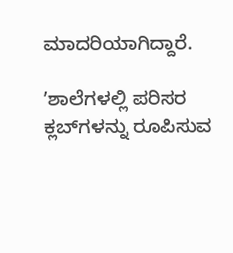ಮಾದರಿಯಾಗಿದ್ದಾರೆ.

ʼಶಾಲೆಗಳಲ್ಲಿ ಪರಿಸರ ಕ್ಲಬ್‌ಗಳನ್ನು ರೂಪಿಸುವ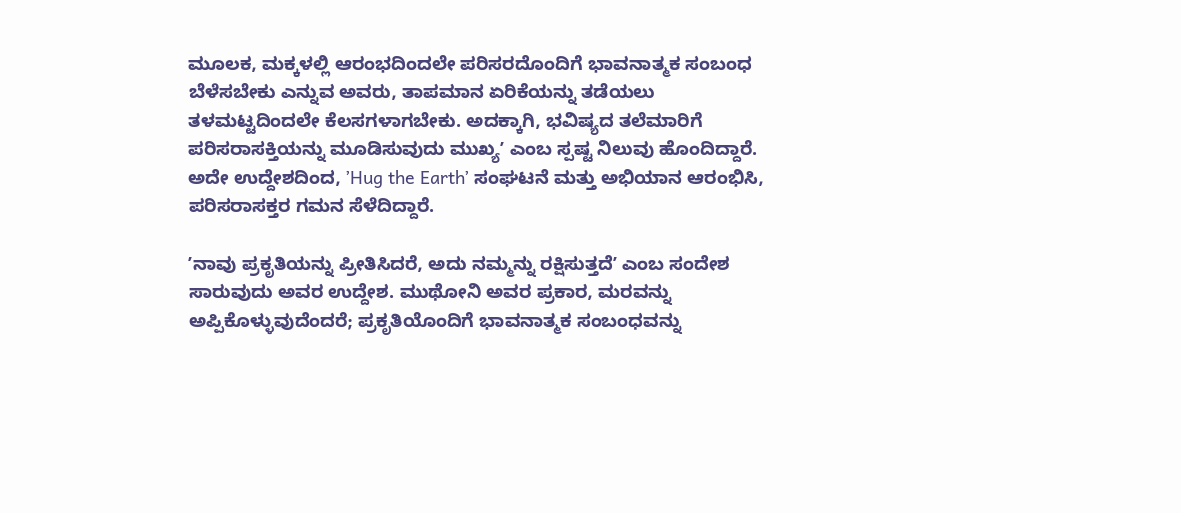ಮೂಲಕ, ಮಕ್ಕಳಲ್ಲಿ ಆರಂಭದಿಂದಲೇ ಪರಿಸರದೊಂದಿಗೆ ಭಾವನಾತ್ಮಕ ಸಂಬಂಧ ಬೆಳೆಸಬೇಕು ಎನ್ನುವ ಅವರು, ತಾಪಮಾನ ಏರಿಕೆಯನ್ನು ತಡೆಯಲು ತಳಮಟ್ಟದಿಂದಲೇ ಕೆಲಸಗಳಾಗಬೇಕು. ಅದಕ್ಕಾಗಿ, ಭವಿಷ್ಯದ ತಲೆಮಾರಿಗೆ ಪರಿಸರಾಸಕ್ತಿಯನ್ನು ಮೂಡಿಸುವುದು ಮುಖ್ಯʼ ಎಂಬ ಸ್ಪಷ್ಟ ನಿಲುವು ಹೊಂದಿದ್ದಾರೆ. ಅದೇ ಉದ್ದೇಶದಿಂದ, ʼHug the Earthʼ ಸಂಘಟನೆ ಮತ್ತು ಅಭಿಯಾನ ಆರಂಭಿಸಿ, ಪರಿಸರಾಸಕ್ತರ ಗಮನ ಸೆಳೆದಿದ್ದಾರೆ.

ʼನಾವು ಪ್ರಕೃತಿಯನ್ನು ಪ್ರೀತಿಸಿದರೆ, ಅದು ನಮ್ಮನ್ನು ರಕ್ಷಿಸುತ್ತದೆʼ ಎಂಬ ಸಂದೇಶ ಸಾರುವುದು ಅವರ ಉದ್ದೇಶ. ಮುಥೋನಿ ಅವರ ಪ್ರಕಾರ, ಮರವನ್ನು ಅಪ್ಪಿಕೊಳ್ಳುವುದೆಂದರೆ; ಪ್ರಕೃತಿಯೊಂದಿಗೆ ಭಾವನಾತ್ಮಕ ಸಂಬಂಧವನ್ನು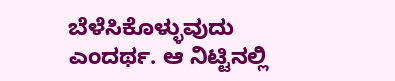ಬೆಳೆಸಿಕೊಳ್ಳುವುದು ಎಂದರ್ಥ. ಆ ನಿಟ್ಟಿನಲ್ಲಿ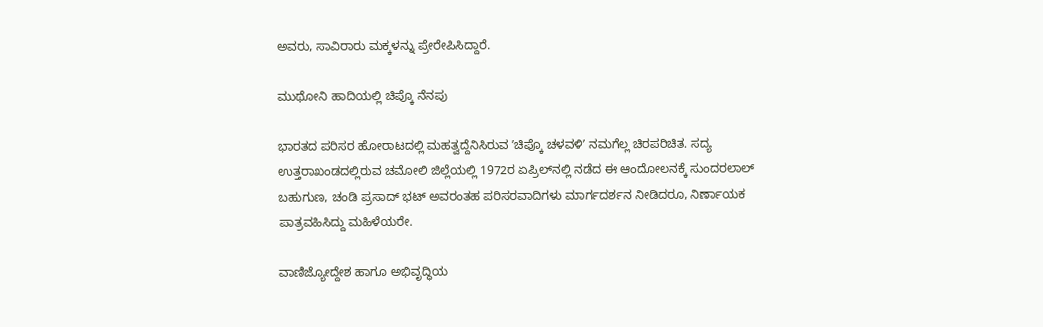ಅವರು, ಸಾವಿರಾರು ಮಕ್ಕಳನ್ನು ಪ್ರೇರೇಪಿಸಿದ್ದಾರೆ.

ಮುಥೋನಿ ಹಾದಿಯಲ್ಲಿ ಚಿಪ್ಕೊ ನೆನಪು

ಭಾರತದ ಪರಿಸರ ಹೋರಾಟದಲ್ಲಿ ಮಹತ್ವದ್ದೆನಿಸಿರುವ ʼಚಿಪ್ಕೊ ಚಳವಳಿʼ ನಮಗೆಲ್ಲ ಚಿರಪರಿಚಿತ. ಸದ್ಯ ಉತ್ತರಾಖಂಡದಲ್ಲಿರುವ ಚಮೋಲಿ ಜಿಲ್ಲೆಯಲ್ಲಿ 1972ರ ಏಪ್ರಿಲ್‌ನಲ್ಲಿ ನಡೆದ ಈ ಆಂದೋಲನಕ್ಕೆ ಸುಂದರಲಾಲ್‌ ಬಹುಗುಣ, ಚಂಡಿ ಪ್ರಸಾದ್ ಭಟ್ ಅವರಂತಹ ಪರಿಸರವಾದಿಗಳು ಮಾರ್ಗದರ್ಶನ ನೀಡಿದರೂ, ನಿರ್ಣಾಯಕ ಪಾತ್ರವಹಿಸಿದ್ದು ಮಹಿಳೆಯರೇ.

ವಾಣಿಜ್ಯೋದ್ದೇಶ ಹಾಗೂ ಅಭಿವೃದ್ಧಿಯ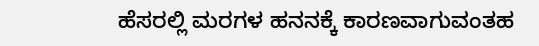ಹೆಸರಲ್ಲಿ ಮರಗಳ ಹನನಕ್ಕೆ ಕಾರಣವಾಗುವಂತಹ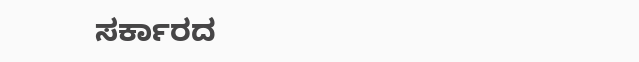ಸರ್ಕಾರದ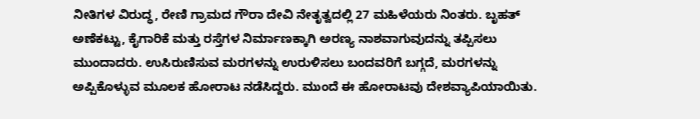ನೀತಿಗಳ ವಿರುದ್ಧ, ರೇಣಿ ಗ್ರಾಮದ ಗೌರಾ ದೇವಿ ನೇತೃತ್ವದಲ್ಲಿ 27 ಮಹಿಳೆಯರು ನಿಂತರು. ಬೃಹತ್‌ ಅಣೆಕಟ್ಟು, ಕೈಗಾರಿಕೆ ಮತ್ತು ರಸ್ತೆಗಳ ನಿರ್ಮಾಣಕ್ಕಾಗಿ ಅರಣ್ಯ ನಾಶವಾಗುವುದನ್ನು ತಪ್ಪಿಸಲು ಮುಂದಾದರು. ಉಸಿರುಣಿಸುವ ಮರಗಳನ್ನು ಉರುಳಿಸಲು ಬಂದವರಿಗೆ ಬಗ್ಗದೆ, ಮರಗಳನ್ನು ಅಪ್ಪಿಕೊಳ್ಳುವ ಮೂಲಕ ಹೋರಾಟ ನಡೆಸಿದ್ದರು. ಮುಂದೆ ಈ ಹೋರಾಟವು ದೇಶವ್ಯಾಪಿಯಾಯಿತು.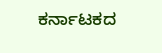ಕರ್ನಾಟಕದ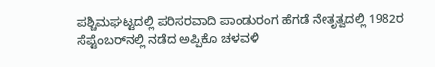ಪಶ್ಚಿಮಘಟ್ಟದಲ್ಲಿ ಪರಿಸರವಾದಿ ಪಾಂಡುರಂಗ ಹೆಗಡೆ ನೇತೃತ್ವದಲ್ಲಿ 1982ರ ಸೆಪ್ಟೆಂಬರ್‌ನಲ್ಲಿ ನಡೆದ ಅಪ್ಪಿಕೊ ಚಳವಳಿ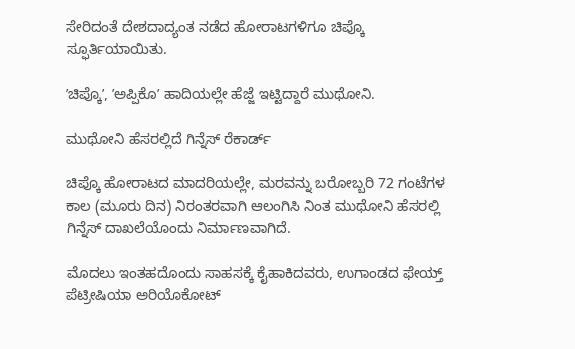ಸೇರಿದಂತೆ ದೇಶದಾದ್ಯಂತ ನಡೆದ ಹೋರಾಟಗಳಿಗೂ ಚಿಪ್ಕೊ ಸ್ಫೂರ್ತಿಯಾಯಿತು.

ʼಚಿಪ್ಕೊʼ, ʼಅಪ್ಪಿಕೊʼ ಹಾದಿಯಲ್ಲೇ ಹೆಜ್ಜೆ ಇಟ್ಟಿದ್ದಾರೆ ಮುಥೋನಿ.

ಮುಥೋನಿ ಹೆಸರಲ್ಲಿದೆ ಗಿನ್ನೆಸ್‌ ರೆಕಾರ್ಡ್‌

ಚಿಪ್ಕೊ ಹೋರಾಟದ ಮಾದರಿಯಲ್ಲೇ, ಮರವನ್ನು ಬರೋಬ್ಬರಿ 72 ಗಂಟೆಗಳ ಕಾಲ (ಮೂರು ದಿನ) ನಿರಂತರವಾಗಿ ಆಲಂಗಿಸಿ ನಿಂತ ಮುಥೋನಿ ಹೆಸರಲ್ಲಿ ಗಿನ್ನೆಸ್‌ ದಾಖಲೆಯೊಂದು ನಿರ್ಮಾಣವಾಗಿದೆ.

ಮೊದಲು ಇಂತಹದೊಂದು ಸಾಹಸಕ್ಕೆ ಕೈಹಾಕಿದವರು, ಉಗಾಂಡದ ಫೇಯ್ತ್ ಪೆಟ್ರೀಷಿಯಾ ಅರಿಯೊಕೋಟ್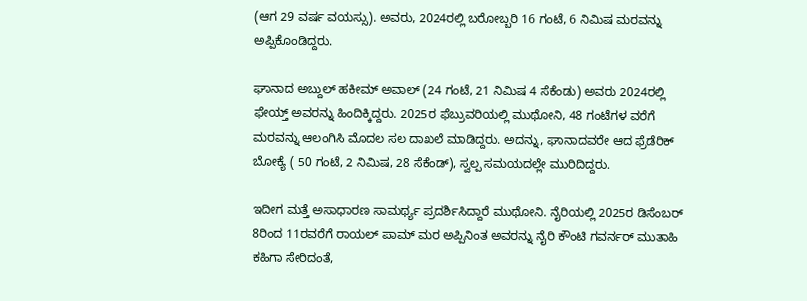(ಆಗ 29 ವರ್ಷ ವಯಸ್ಸು). ಅವರು, 2024ರಲ್ಲಿ ಬರೋಬ್ಬರಿ 16 ಗಂಟೆ, 6 ನಿಮಿಷ ಮರವನ್ನು ಅಪ್ಪಿಕೊಂಡಿದ್ದರು.

ಘಾನಾದ ಅಬ್ದುಲ್ ಹಕೀಮ್ ಅವಾಲ್ (24 ಗಂಟೆ, 21 ನಿಮಿಷ 4 ಸೆಕೆಂಡು) ಅವರು 2024ರಲ್ಲಿ ಫೇಯ್ತ್‌ ಅವರನ್ನು ಹಿಂದಿಕ್ಕಿದ್ದರು. 2025ರ ಫೆಬ್ರುವರಿಯಲ್ಲಿ ಮುಥೋನಿ, 48 ಗಂಟೆಗಳ ವರೆಗೆ ಮರವನ್ನು ಆಲಂಗಿಸಿ ಮೊದಲ ಸಲ ದಾಖಲೆ ಮಾಡಿದ್ದರು. ಅದನ್ನು, ಘಾನಾದವರೇ ಆದ ಫ್ರೆಡೆರಿಕ್ ಬೋಕ್ಯೆ ( 50 ಗಂಟೆ, 2 ನಿಮಿಷ, 28 ಸೆಕೆಂಡ್), ಸ್ವಲ್ಪ ಸಮಯದಲ್ಲೇ ಮುರಿದಿದ್ದರು.

ಇದೀಗ ಮತ್ತೆ ಅಸಾಧಾರಣ ಸಾಮರ್ಥ್ಯ ಪ್ರದರ್ಶಿಸಿದ್ದಾರೆ ಮುಥೋನಿ. ನೈರಿಯಲ್ಲಿ 2025ರ ಡಿಸೆಂಬರ್‌ 8ರಿಂದ 11ರವರೆಗೆ ರಾಯಲ್ ಪಾಮ್ ಮರ ಅಪ್ಪಿನಿಂತ ಅವರನ್ನು ನೈರಿ ಕೌಂಟಿ ಗವರ್ನರ್‌ ಮುತಾಹಿ ಕಹಿಗಾ ಸೇರಿದಂತೆ,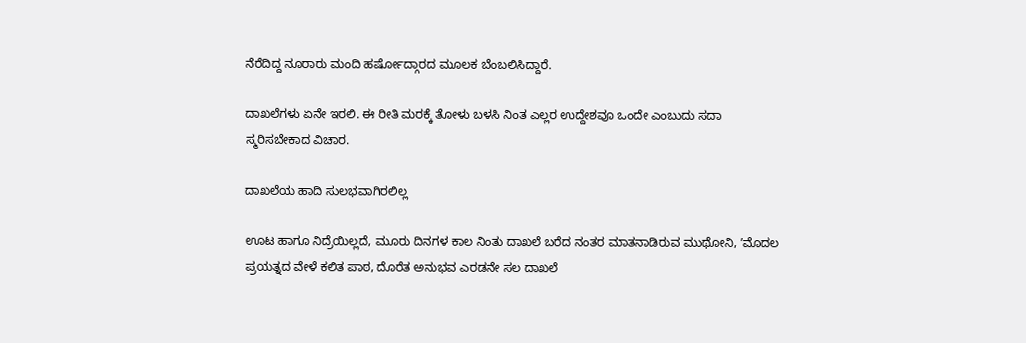ನೆರೆದಿದ್ದ ನೂರಾರು ಮಂದಿ ಹರ್ಷೋದ್ಗಾರದ ಮೂಲಕ ಬೆಂಬಲಿಸಿದ್ದಾರೆ.

ದಾಖಲೆಗಳು ಏನೇ ಇರಲಿ. ಈ ರೀತಿ ಮರಕ್ಕೆ ತೋಳು ಬಳಸಿ ನಿಂತ ಎಲ್ಲರ ಉದ್ದೇಶವೂ ಒಂದೇ ಎಂಬುದು ಸದಾ ಸ್ಮರಿಸಬೇಕಾದ ವಿಚಾರ.

ದಾಖಲೆಯ ಹಾದಿ ಸುಲಭವಾಗಿರಲಿಲ್ಲ

ಊಟ ಹಾಗೂ ನಿದ್ರೆಯಿಲ್ಲದೆ, ಮೂರು ದಿನಗಳ ಕಾಲ ನಿಂತು ದಾಖಲೆ ಬರೆದ ನಂತರ ಮಾತನಾಡಿರುವ ಮುಥೋನಿ, ʼಮೊದಲ ಪ್ರಯತ್ನದ ವೇಳೆ ಕಲಿತ ಪಾಠ, ದೊರೆತ ಅನುಭವ ಎರಡನೇ ಸಲ ದಾಖಲೆ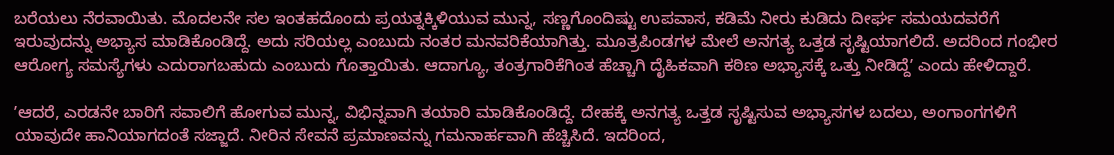ಬರೆಯಲು ನೆರವಾಯಿತು. ಮೊದಲನೇ ಸಲ ಇಂತಹದೊಂದು ಪ್ರಯತ್ನಕ್ಕಿಳಿಯುವ ಮುನ್ನ, ಸಣ್ಣಗೊಂದಿಷ್ಟು ಉಪವಾಸ, ಕಡಿಮೆ ನೀರು ಕುಡಿದು ದೀರ್ಘ ಸಮಯದವರೆಗೆ ಇರುವುದನ್ನು ಅಭ್ಯಾಸ ಮಾಡಿಕೊಂಡಿದ್ದೆ. ಅದು ಸರಿಯಲ್ಲ ಎಂಬುದು ನಂತರ ಮನವರಿಕೆಯಾಗಿತ್ತು. ಮೂತ್ರಪಿಂಡಗಳ ಮೇಲೆ ಅನಗತ್ಯ ಒತ್ತಡ ಸೃಷ್ಟಿಯಾಗಲಿದೆ. ಅದರಿಂದ ಗಂಭೀರ ಆರೋಗ್ಯ ಸಮಸ್ಯೆಗಳು ಎದುರಾಗಬಹುದು ಎಂಬುದು ಗೊತ್ತಾಯಿತು. ಆದಾಗ್ಯೂ, ತಂತ್ರಗಾರಿಕೆಗಿಂತ ಹೆಚ್ಚಾಗಿ ದೈಹಿಕವಾಗಿ ಕಠಿಣ ಅಭ್ಯಾಸಕ್ಕೆ ಒತ್ತು ನೀಡಿದ್ದೆʼ ಎಂದು ಹೇಳಿದ್ದಾರೆ.

ʼಆದರೆ, ಎರಡನೇ ಬಾರಿಗೆ ಸವಾಲಿಗೆ ಹೋಗುವ ಮುನ್ನ, ವಿಭಿನ್ನವಾಗಿ ತಯಾರಿ ಮಾಡಿಕೊಂಡಿದ್ದೆ. ದೇಹಕ್ಕೆ ಅನಗತ್ಯ ಒತ್ತಡ ಸೃಷ್ಟಿಸುವ ಅಭ್ಯಾಸಗಳ ಬದಲು, ಅಂಗಾಂಗಗಳಿಗೆ ಯಾವುದೇ ಹಾನಿಯಾಗದಂತೆ ಸಜ್ಜಾದೆ. ನೀರಿನ ಸೇವನೆ ಪ್ರಮಾಣವನ್ನು ಗಮನಾರ್ಹವಾಗಿ ಹೆಚ್ಚಿಸಿದೆ. ಇದರಿಂದ,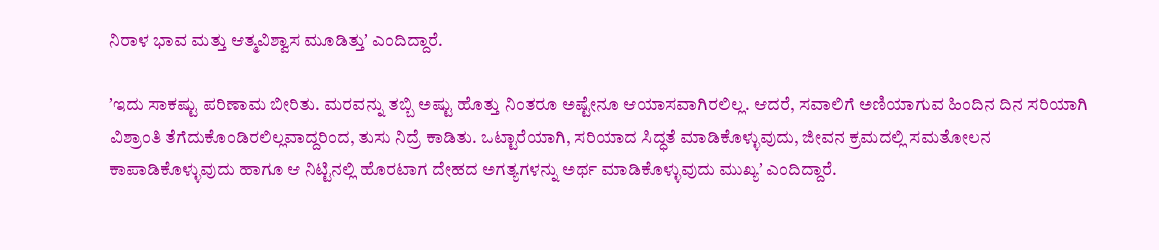ನಿರಾಳ ಭಾವ ಮತ್ತು ಆತ್ಮವಿಶ್ವಾಸ ಮೂಡಿತ್ತುʼ ಎಂದಿದ್ದಾರೆ.

ʼಇದು ಸಾಕಷ್ಟು ಪರಿಣಾಮ ಬೀರಿತು. ಮರವನ್ನು ತಬ್ಬಿ ಅಷ್ಟು ಹೊತ್ತು ನಿಂತರೂ ಅಷ್ಟೇನೂ ಆಯಾಸವಾಗಿರಲಿಲ್ಲ. ಆದರೆ, ಸವಾಲಿಗೆ ಅಣಿಯಾಗುವ ಹಿಂದಿನ ದಿನ ಸರಿಯಾಗಿ ವಿಶ್ರಾಂತಿ ತೆಗೆದುಕೊಂಡಿರಲಿಲ್ಲವಾದ್ದರಿಂದ, ತುಸು ನಿದ್ರೆ ಕಾಡಿತು. ಒಟ್ಟಾರೆಯಾಗಿ, ಸರಿಯಾದ ಸಿದ್ಧತೆ ಮಾಡಿಕೊಳ್ಳುವುದು, ಜೀವನ ಕ್ರಮದಲ್ಲಿ ಸಮತೋಲನ ಕಾಪಾಡಿಕೊಳ್ಳುವುದು ಹಾಗೂ ಆ ನಿಟ್ಟಿನಲ್ಲಿ ಹೊರಟಾಗ ದೇಹದ ಅಗತ್ಯಗಳನ್ನು ಅರ್ಥ ಮಾಡಿಕೊಳ್ಳುವುದು ಮುಖ್ಯʼ ಎಂದಿದ್ದಾರೆ.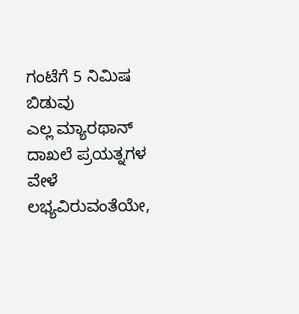ಗಂಟೆಗೆ 5 ನಿಮಿಷ ಬಿಡುವು
ಎಲ್ಲ ಮ್ಯಾರಥಾನ್‌ ದಾಖಲೆ ಪ್ರಯತ್ನಗಳ ವೇಳೆ ಲಭ್ಯವಿರುವಂತೆಯೇ,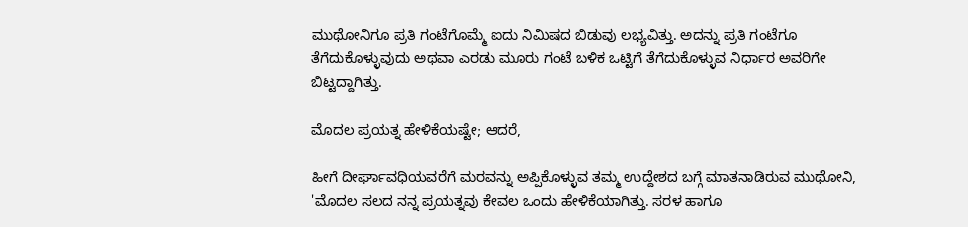ಮುಥೋನಿಗೂ ಪ್ರತಿ ಗಂಟೆಗೊಮ್ಮೆ ಐದು ನಿಮಿಷದ ಬಿಡುವು ಲಭ್ಯವಿತ್ತು. ಅದನ್ನು ಪ್ರತಿ ಗಂಟೆಗೂ ತೆಗೆದುಕೊಳ್ಳುವುದು ಅಥವಾ ಎರಡು ಮೂರು ಗಂಟೆ ಬಳಿಕ ಒಟ್ಟಿಗೆ ತೆಗೆದುಕೊಳ್ಳುವ ನಿರ್ಧಾರ ಅವರಿಗೇ ಬಿಟ್ಟದ್ದಾಗಿತ್ತು.

ಮೊದಲ ಪ್ರಯತ್ನ ಹೇಳಿಕೆಯಷ್ಟೇ; ಆದರೆ,

ಹೀಗೆ ದೀರ್ಘಾವಧಿಯವರೆಗೆ ಮರವನ್ನು ಅಪ್ಪಿಕೊಳ್ಳುವ ತಮ್ಮ ಉದ್ದೇಶದ ಬಗ್ಗೆ ಮಾತನಾಡಿರುವ ಮುಥೋನಿ, 'ಮೊದಲ ಸಲದ ನನ್ನ ಪ್ರಯತ್ನವು ಕೇವಲ ಒಂದು ಹೇಳಿಕೆಯಾಗಿತ್ತು. ಸರಳ ಹಾಗೂ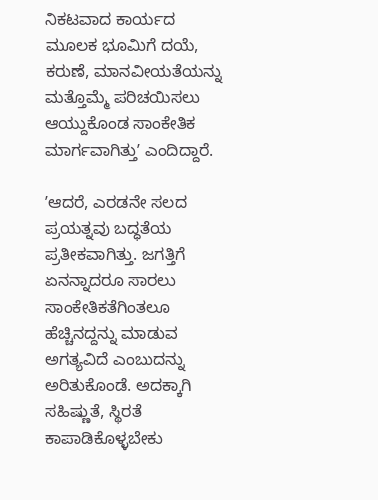ನಿಕಟವಾದ ಕಾರ್ಯದ ಮೂಲಕ ಭೂಮಿಗೆ ದಯೆ, ಕರುಣೆ, ಮಾನವೀಯತೆಯನ್ನು ಮತ್ತೊಮ್ಮೆ ಪರಿಚಯಿಸಲು ಆಯ್ದುಕೊಂಡ ಸಾಂಕೇತಿಕ ಮಾರ್ಗವಾಗಿತ್ತುʼ ಎಂದಿದ್ದಾರೆ.

ʼಆದರೆ, ಎರಡನೇ ಸಲದ ಪ್ರಯತ್ನವು ಬದ್ಧತೆಯ ಪ್ರತೀಕವಾಗಿತ್ತು. ಜಗತ್ತಿಗೆ ಏನನ್ನಾದರೂ ಸಾರಲು ಸಾಂಕೇತಿಕತೆಗಿಂತಲೂ ಹೆಚ್ಚಿನದ್ದನ್ನು ಮಾಡುವ ಅಗತ್ಯವಿದೆ ಎಂಬುದನ್ನು ಅರಿತುಕೊಂಡೆ. ಅದಕ್ಕಾಗಿ ಸಹಿಷ್ಣುತೆ, ಸ್ಥಿರತೆ ಕಾಪಾಡಿಕೊಳ್ಳಬೇಕು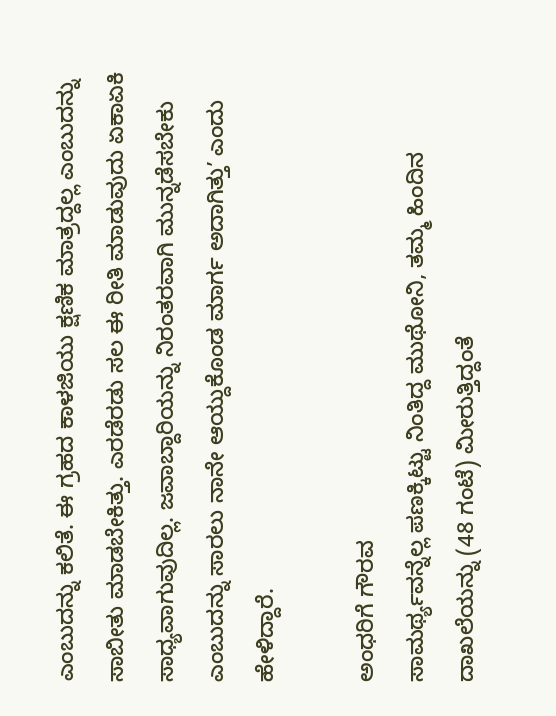ಎಂಬುದನ್ನು ಕಲಿತೆ. ಈ ಗ್ರಹದ ಕಾಳಜಿಯು ಕ್ಷಣಿಕ ಮಾತ್ರದ್ದಲ್ಲ ಎಂಬುದನ್ನು ಸಾಬೀತು ಮಾಡಬೇಕಿತ್ತು. ಎರಡೆರಡು ಸಲ ಈ ರೀತಿ ಮಾಡುವುದು ಏಕಾಏಕಿ ಸಾಧ್ಯವಾಗುವುದಿಲ್ಲ. ಜವಾಬ್ದಾರಿಯನ್ನು ನಿರಂತರವಾಗಿ ಮುನ್ನಡೆಸಬೇಕು ಎಂಬುದನ್ನು ಸಾರಲು ನಾನೇ ಆಯ್ದುಕೊಂಡ ಮಾರ್ಗ ಅದಾಗಿತ್ತುʼ ಎಂದು ಹೇಳಿದ್ದಾರೆ.

ಅಂಧರಿಗೆ ಗೌರವ
ಸಾಮರ್ಥ್ಯವನ್ನೆಲ್ಲ ಪಣಕ್ಕಿಟ್ಟು ನಿಂತಿದ್ದ ಮುಥೋನಿ, ತಮ್ಮ ಹಿಂದಿನ ದಾಖಲೆಯನ್ನು (48 ಗಂಟೆ) ಮೀರುತ್ತಿದ್ದಂತೆ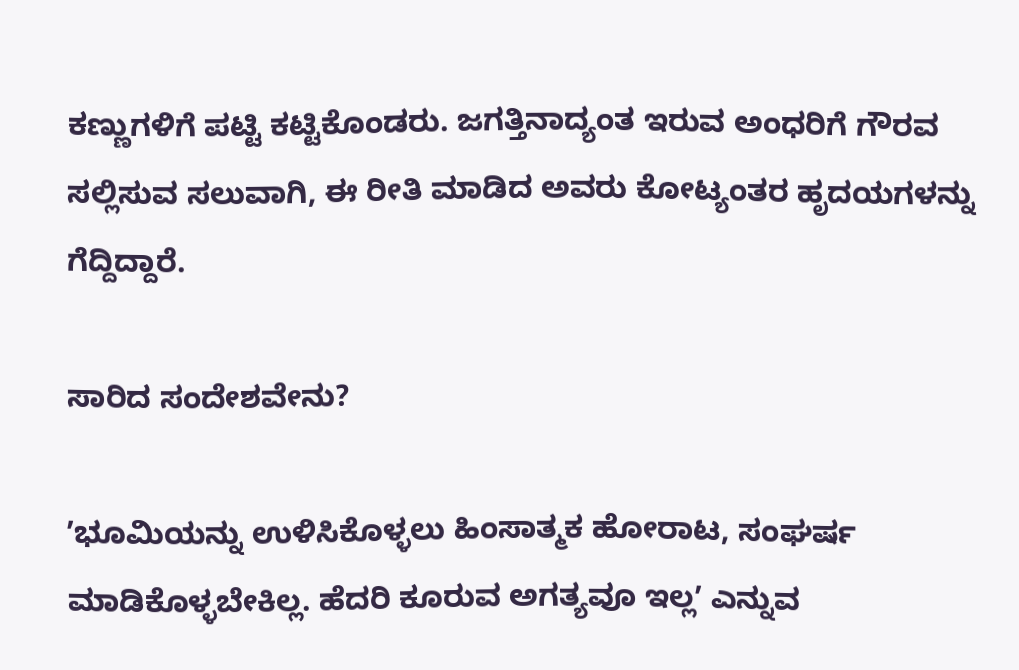ಕಣ್ಣುಗಳಿಗೆ ಪಟ್ಟಿ ಕಟ್ಟಿಕೊಂಡರು. ಜಗತ್ತಿನಾದ್ಯಂತ ಇರುವ ಅಂಧರಿಗೆ ಗೌರವ ಸಲ್ಲಿಸುವ ಸಲುವಾಗಿ, ಈ ರೀತಿ ಮಾಡಿದ ಅವರು ಕೋಟ್ಯಂತರ ಹೃದಯಗಳನ್ನು ಗೆದ್ದಿದ್ದಾರೆ.

ಸಾರಿದ ಸಂದೇಶವೇನು?

ʼಭೂಮಿಯನ್ನು ಉಳಿಸಿಕೊಳ್ಳಲು ಹಿಂಸಾತ್ಮಕ ಹೋರಾಟ, ಸಂಘರ್ಷ ಮಾಡಿಕೊಳ್ಳಬೇಕಿಲ್ಲ. ಹೆದರಿ ಕೂರುವ ಅಗತ್ಯವೂ ಇಲ್ಲʼ ಎನ್ನುವ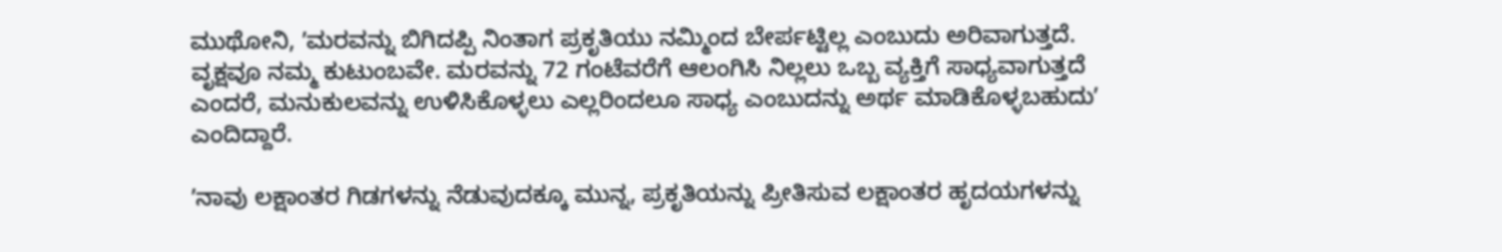ಮುಥೋನಿ, ʼಮರವನ್ನು ಬಿಗಿದಪ್ಪಿ ನಿಂತಾಗ ಪ್ರಕೃತಿಯು ನಮ್ಮಿಂದ ಬೇರ್ಪಟ್ಟಿಲ್ಲ ಎಂಬುದು ಅರಿವಾಗುತ್ತದೆ. ವೃಕ್ಷವೂ ನಮ್ಮ ಕುಟುಂಬವೇ. ಮರವನ್ನು 72 ಗಂಟೆವರೆಗೆ ಆಲಂಗಿಸಿ ನಿಲ್ಲಲು ಒಬ್ಬ ವ್ಯಕ್ತಿಗೆ ಸಾಧ್ಯವಾಗುತ್ತದೆ ಎಂದರೆ, ಮನುಕುಲವನ್ನು ಉಳಿಸಿಕೊಳ್ಳಲು ಎಲ್ಲರಿಂದಲೂ ಸಾಧ್ಯ ಎಂಬುದನ್ನು ಅರ್ಥ ಮಾಡಿಕೊಳ್ಳಬಹುದುʼ ಎಂದಿದ್ದಾರೆ.

ʼನಾವು ಲಕ್ಷಾಂತರ ಗಿಡಗಳನ್ನು ನೆಡುವುದಕ್ಕೂ ಮುನ್ನ, ಪ್ರಕೃತಿಯನ್ನು ಪ್ರೀತಿಸುವ ಲಕ್ಷಾಂತರ ಹೃದಯಗಳನ್ನು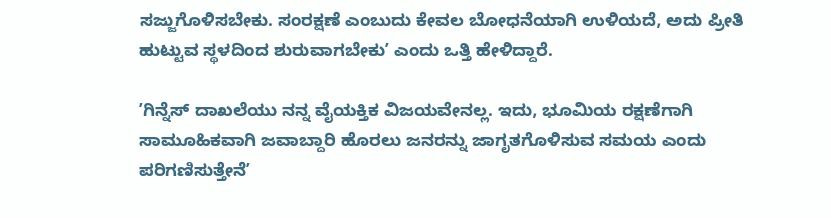ಸಜ್ಜುಗೊಳಿಸಬೇಕು. ಸಂರಕ್ಷಣೆ ಎಂಬುದು ಕೇವಲ ಬೋಧನೆಯಾಗಿ ಉಳಿಯದೆ, ಅದು ಪ್ರೀತಿ ಹುಟ್ಟುವ ಸ್ಥಳದಿಂದ ಶುರುವಾಗಬೇಕುʼ ಎಂದು ಒತ್ತಿ ಹೇಳಿದ್ದಾರೆ.

ʼಗಿನ್ನೆಸ್‌ ದಾಖಲೆಯು ನನ್ನ ವೈಯಕ್ತಿಕ ವಿಜಯವೇನಲ್ಲ. ಇದು, ಭೂಮಿಯ ರಕ್ಷಣೆಗಾಗಿ ಸಾಮೂಹಿಕವಾಗಿ ಜವಾಬ್ದಾರಿ ಹೊರಲು ಜನರನ್ನು ಜಾಗೃತಗೊಳಿಸುವ ಸಮಯ ಎಂದು ಪರಿಗಣಿಸುತ್ತೇನೆʼ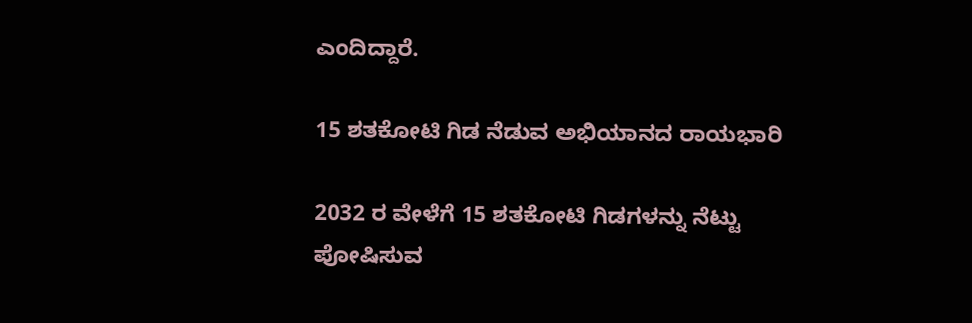ಎಂದಿದ್ದಾರೆ.

15 ಶತಕೋಟಿ ಗಿಡ ನೆಡುವ ಅಭಿಯಾನದ ರಾಯಭಾರಿ

2032 ರ ವೇಳೆಗೆ 15 ಶತಕೋಟಿ ಗಿಡಗಳನ್ನು ನೆಟ್ಟು ಪೋಷಿಸುವ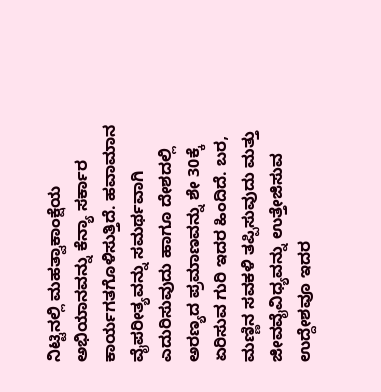ನಿಟ್ಟಿನಲ್ಲಿ ಮಹತ್ವಾಕಾಂಕ್ಷೆಯ ಅಭಿಯಾನವನ್ನು ಕೆನ್ಯಾ ಸರ್ಕಾರ ಕಾರ್ಯಗತಗೊಳಿಸುತ್ತಿದೆ. ಹವಾಮಾನ ವೈಪರೀತ್ಯವನ್ನು ಸಮರ್ಥವಾಗಿ ಎದುರಿಸುವುದು ಹಾಗೂ ದೇಶದಲ್ಲಿ ಅರಣ್ಯದ ಪ್ರಮಾಣವನ್ನು ಶೇ 30ಕ್ಕೆ ಏರಿಸುವ ಗುರಿ ಇದರ ಹಿಂದಿದೆ. ಬರ, ಮಣ್ಣಿನ ಸವಕಳಿ ತಪ್ಪಿಸುವುದು ಮತ್ತು ಜೀವವೈವಿಧ್ಯವನ್ನು ಉತ್ತೇಜಿಸುವ ಉದ್ದೇಶವೂ ಇದರ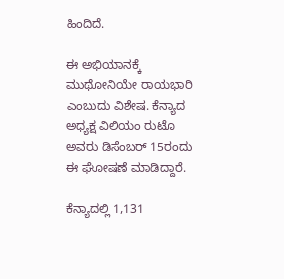ಹಿಂದಿದೆ.

ಈ ಅಭಿಯಾನಕ್ಕೆ ಮುಥೋನಿಯೇ ರಾಯಭಾರಿ ಎಂಬುದು ವಿಶೇಷ. ಕೆನ್ಯಾದ ಅಧ್ಯಕ್ಷ ವಿಲಿಯಂ ರುಟೊ ಅವರು ಡಿಸೆಂಬರ್‌ 15ರಂದು ಈ ಘೋಷಣೆ ಮಾಡಿದ್ದಾರೆ.

ಕೆನ್ಯಾದಲ್ಲಿ 1,131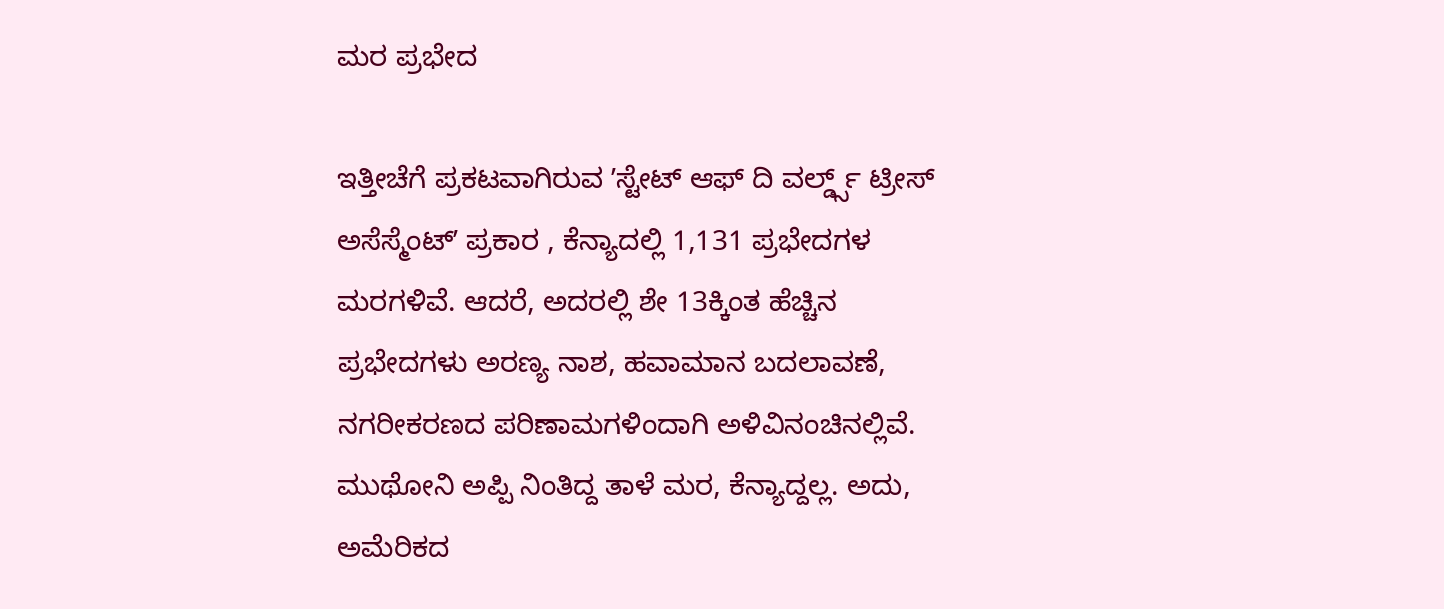ಮರ ಪ್ರಭೇದ

ಇತ್ತೀಚೆಗೆ ಪ್ರಕಟವಾಗಿರುವ ʼಸ್ಟೇಟ್ ಆಫ್ ದಿ ವರ್ಲ್ಡ್ಸ್ ಟ್ರೀಸ್ ಅಸೆಸ್ಮೆಂಟ್ʼ ಪ್ರಕಾರ , ಕೆನ್ಯಾದಲ್ಲಿ 1,131 ಪ್ರಭೇದಗಳ ಮರಗಳಿವೆ. ಆದರೆ, ಅದರಲ್ಲಿ ಶೇ 13ಕ್ಕಿಂತ ಹೆಚ್ಚಿನ ಪ್ರಭೇದಗಳು ಅರಣ್ಯ ನಾಶ, ಹವಾಮಾನ ಬದಲಾವಣೆ, ನಗರೀಕರಣದ ಪರಿಣಾಮಗಳಿಂದಾಗಿ ಅಳಿವಿನಂಚಿನಲ್ಲಿವೆ. ಮುಥೋನಿ ಅಪ್ಪಿ ನಿಂತಿದ್ದ ತಾಳೆ ಮರ, ಕೆನ್ಯಾದ್ದಲ್ಲ. ಅದು, ಅಮೆರಿಕದ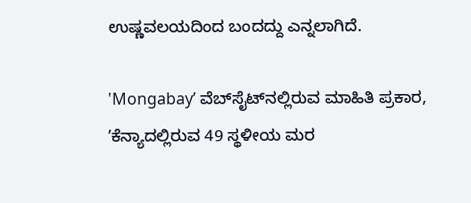ಉಷ್ಣವಲಯದಿಂದ ಬಂದದ್ದು ಎನ್ನಲಾಗಿದೆ.

'Mongabayʼ ವೆಬ್‌ಸೈಟ್‌ನಲ್ಲಿರುವ ಮಾಹಿತಿ ಪ್ರಕಾರ, ʼಕೆನ್ಯಾದಲ್ಲಿರುವ 49 ಸ್ಥಳೀಯ ಮರ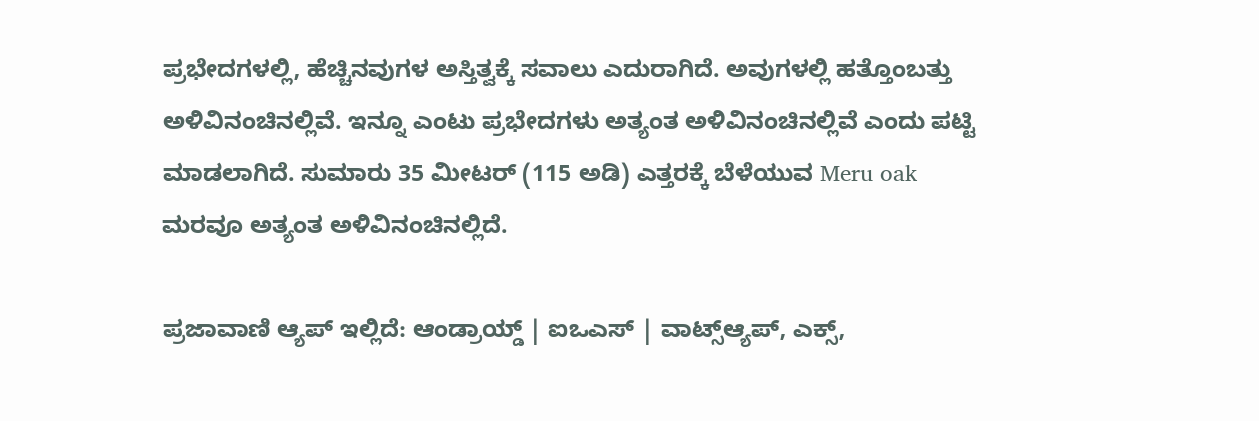ಪ್ರಭೇದಗಳಲ್ಲಿ, ಹೆಚ್ಚಿನವುಗಳ ಅಸ್ತಿತ್ವಕ್ಕೆ ಸವಾಲು ಎದುರಾಗಿದೆ. ಅವುಗಳಲ್ಲಿ ಹತ್ತೊಂಬತ್ತು ಅಳಿವಿನಂಚಿನಲ್ಲಿವೆ. ಇನ್ನೂ ಎಂಟು ಪ್ರಭೇದಗಳು ಅತ್ಯಂತ ಅಳಿವಿನಂಚಿನಲ್ಲಿವೆ ಎಂದು ಪಟ್ಟಿ ಮಾಡಲಾಗಿದೆ. ಸುಮಾರು 35 ಮೀಟರ್ (115 ಅಡಿ) ಎತ್ತರಕ್ಕೆ ಬೆಳೆಯುವ Meru oak ಮರವೂ ಅತ್ಯಂತ ಅಳಿವಿನಂಚಿನಲ್ಲಿದೆ.

ಪ್ರಜಾವಾಣಿ ಆ್ಯಪ್ ಇಲ್ಲಿದೆ: ಆಂಡ್ರಾಯ್ಡ್ | ಐಒಎಸ್ | ವಾಟ್ಸ್ಆ್ಯಪ್, ಎಕ್ಸ್,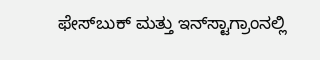ಫೇಸ್‌ಬುಕ್ ಮತ್ತು ಇನ್‌ಸ್ಟಾಗ್ರಾಂನಲ್ಲಿ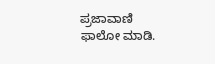ಪ್ರಜಾವಾಣಿ ಫಾಲೋ ಮಾಡಿ.